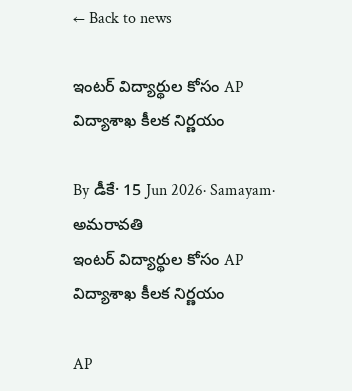← Back to news

ఇంటర్ విద్యార్థుల కోసం AP విద్యాశాఖ కీలక నిర్ణయం

By డీకే· 15 Jun 2026· Samayam· అమరావతి
ఇంటర్ విద్యార్థుల కోసం AP విద్యాశాఖ కీలక నిర్ణయం

AP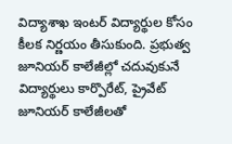విద్యాశాఖ ఇంటర్ విద్యార్థుల కోసం కీలక నిర్ణయం తీసుకుంది. ప్రభుత్వ జూనియర్‌ కాలేజీల్లో చదువుకునే విద్యార్థులు కార్పొరేట్, ప్రైవేట్ జూనియర్ కాలేజీలతో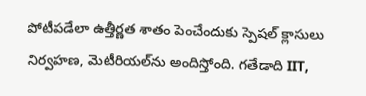పోటీపడేలా ఉత్తీర్ణత శాతం పెంచేందుకు స్పెషల్ క్లాసులు నిర్వహణ, మెటీరియల్‌‌ను అందిస్తోంది. గతేడాది IIT,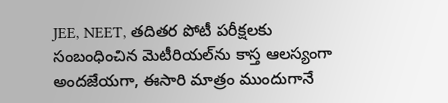JEE, NEET, తదితర పోటీ పరీక్షలకు సంబంధించిన మెటీరియల్‌ను కాస్త ఆలస్యంగా అందజేయగా, ఈసారి మాత్రం ముందుగానే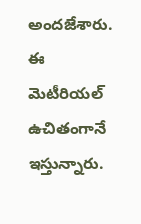అందజేశారు. ఈ మెటీరియల్ ఉచితంగానే ఇస్తున్నారు.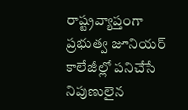రాష్ట్రవ్యాప్తంగా ప్రభుత్వ జూనియర్ కాలేజీల్లో పనిచేసే నిపుణులైన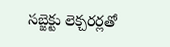సబ్జెక్టు లెక్చరర్లతో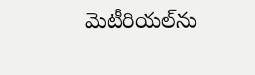మెటీరియల్‌ను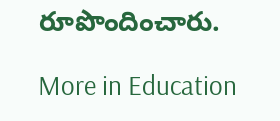రూపొందించారు.

More in Education